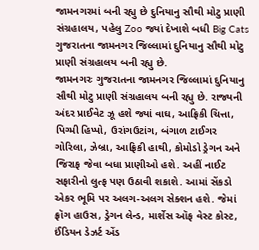જામનગરમાં બની રહ્યુ છે દુનિયાનુ સૌથી મોટુ પ્રાણી સંગ્રહાલય, પહેલુ Zoo જ્યાં દેખાશે બધી Big Cats
ગુજરાતના જામનગર જિલ્લામાં દુનિયાનુ સૌથી મોટુ પ્રાણી સંગ્રહાલય બની રહ્યુ છે.
જામનગરઃ ગુજરાતના જામનગર જિલ્લામાં દુનિયાનુ સૌથી મોટુ પ્રાણી સંગ્રહાલય બની રહ્યુ છે. રાજ્યની અંદર પ્રાઈવેટ ઝૂ હશે જ્યાં વાઘ, આફ્રિકી ચિત્તા, પિગ્મી હિપ્પો, ઉરાંગઉટાંગ, બંગાળ ટાઈગર ગોરિલા, ઝેબ્રા, આફ્રિકી હાથી, કોમોડો ડ્રેગન અને જિરાફ જેવા બધા પ્રાણીઓ હશે. અહીં નાઈટ સફારીનો લુત્ફ પણ ઉઠાવી શકાશે. આમાં સેંકડો એકર ભૂમિ પર અલગ-અલગ સેક્શન હશે. જેમાં ફ્રૉગ હાઉસ, ડ્રેગન લેન્ડ, માર્શેસ ઑફ વેસ્ટ કોસ્ટ, ઈંડિયન ડેઝર્ટ એંડ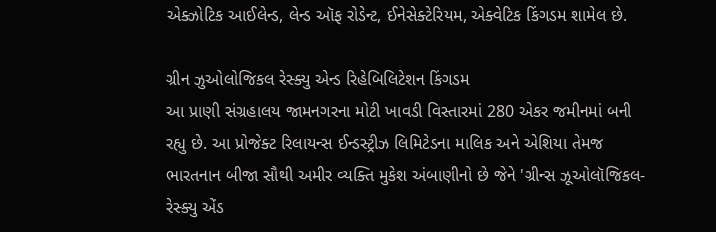એક્ઝોટિક આઈલેન્ડ, લેન્ડ ઑફ રોડેન્ટ, ઈનેસેક્ટેરિયમ, એક્વેટિક કિંગડમ શામેલ છે.

ગ્રીન ઝુઓલોજિકલ રેસ્ક્યુ એન્ડ રિહેબિલિટેશન કિંગડમ
આ પ્રાણી સંગ્રહાલય જામનગરના મોટી ખાવડી વિસ્તારમાં 280 એકર જમીનમાં બની રહ્યુ છે. આ પ્રોજેક્ટ રિલાયન્સ ઈન્ડસ્ટ્રીઝ લિમિટેડના માલિક અને એશિયા તેમજ ભારતનાન બીજા સૌથી અમીર વ્યક્તિ મુકેશ અંબાણીનો છે જેને 'ગ્રીન્સ ઝૂઓલૉજિકલ-રેસ્ક્યુ એંડ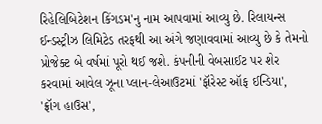રિહેલિબિટેશન કિંગડમ'નુ નામ આપવામાં આવ્યુ છે. રિલાયન્સ ઈન્ડસ્ટ્રીઝ લિમિટેડ તરફથી આ અંગે જણાવવામાં આવ્યુ છે કે તેમનો પ્રોજેક્ટ બે વર્ષમાં પૂરો થઈ જશે. કંપનીની વેબસાઈટ પર શેર કરવામાં આવેલ ઝૂના પ્લાન-લેઆઉટમાં 'ફૉરેસ્ટ ઑફ ઈન્ડિયા', 'ફ્રૉગ હાઉસ',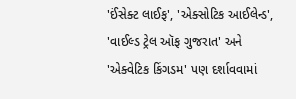'ઈંસેક્ટ લાઈફ', 'એક્સોટિક આઈલેન્ડ', 'વાઈલ્ડ ટ્રેલ ઑફ ગુજરાત' અને 'એક્વેટિક કિંગડમ' પણ દર્શાવવામાં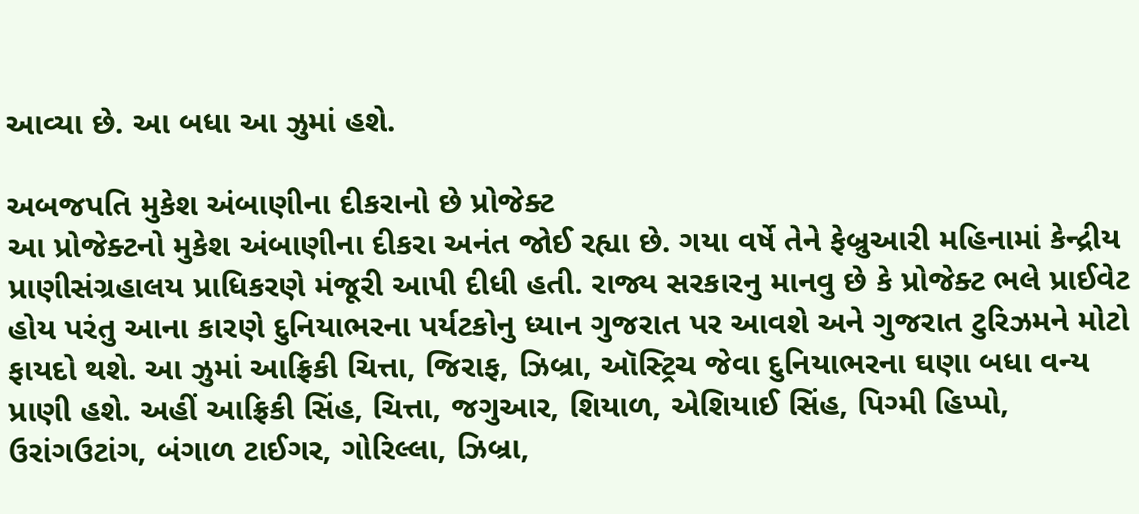આવ્યા છે. આ બધા આ ઝુમાં હશે.

અબજપતિ મુકેશ અંબાણીના દીકરાનો છે પ્રોજેક્ટ
આ પ્રોજેક્ટનો મુકેશ અંબાણીના દીકરા અનંત જોઈ રહ્યા છે. ગયા વર્ષે તેને ફેબ્રુઆરી મહિનામાં કેન્દ્રીય પ્રાણીસંગ્રહાલય પ્રાધિકરણે મંજૂરી આપી દીધી હતી. રાજ્ય સરકારનુ માનવુ છે કે પ્રોજેક્ટ ભલે પ્રાઈવેટ હોય પરંતુ આના કારણે દુનિયાભરના પર્યટકોનુ ધ્યાન ગુજરાત પર આવશે અને ગુજરાત ટુરિઝમને મોટો ફાયદો થશે. આ ઝુમાં આફ્રિકી ચિત્તા, જિરાફ, ઝિબ્રા, ઑસ્ટ્રિચ જેવા દુનિયાભરના ઘણા બધા વન્ય પ્રાણી હશે. અહીં આફ્રિકી સિંહ, ચિત્તા, જગુઆર, શિયાળ, એશિયાઈ સિંહ, પિગ્મી હિપ્પો, ઉરાંગઉટાંગ, બંગાળ ટાઈગર, ગોરિલ્લા, ઝિબ્રા,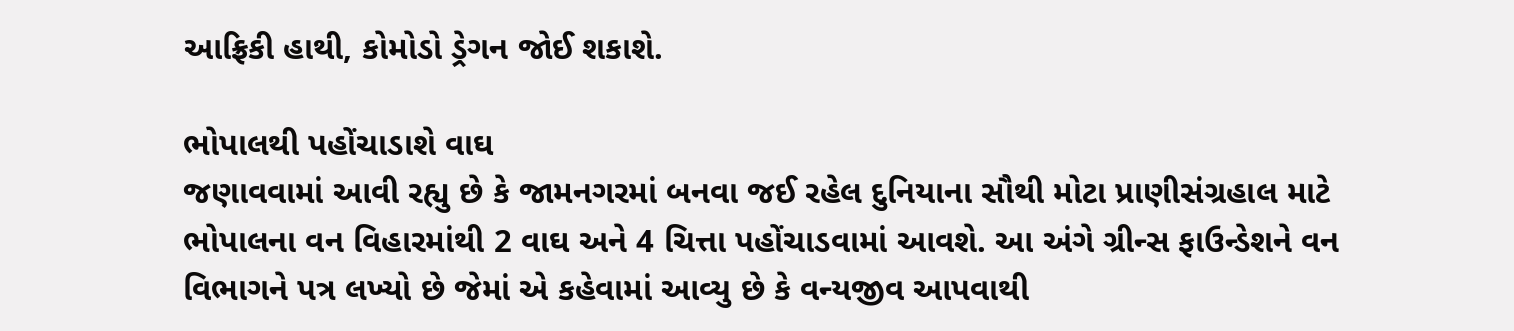આફ્રિકી હાથી, કોમોડો ડ્રેગન જોઈ શકાશે.

ભોપાલથી પહોંચાડાશે વાઘ
જણાવવામાં આવી રહ્યુ છે કે જામનગરમાં બનવા જઈ રહેલ દુનિયાના સૌથી મોટા પ્રાણીસંગ્રહાલ માટે ભોપાલના વન વિહારમાંથી 2 વાઘ અને 4 ચિત્તા પહોંચાડવામાં આવશે. આ અંગે ગ્રીન્સ ફાઉન્ડેશને વન વિભાગને પત્ર લખ્યો છે જેમાં એ કહેવામાં આવ્યુ છે કે વન્યજીવ આપવાથી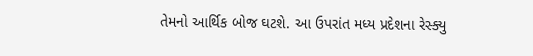તેમનો આર્થિક બોજ ઘટશે. આ ઉપરાંત મધ્ય પ્રદેશના રેસ્ક્યુ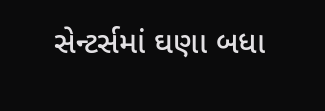સેન્ટર્સમાં ઘણા બધા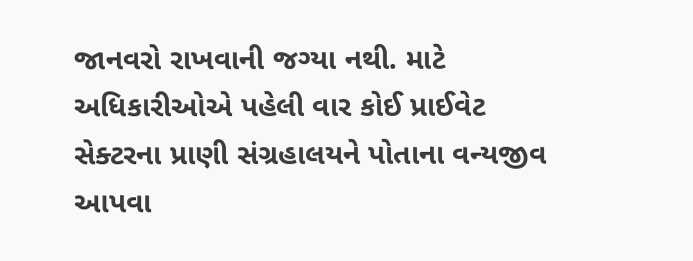જાનવરો રાખવાની જગ્યા નથી. માટે અધિકારીઓએ પહેલી વાર કોઈ પ્રાઈવેટ સેક્ટરના પ્રાણી સંગ્રહાલયને પોતાના વન્યજીવ આપવા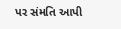પર સંમતિ આપી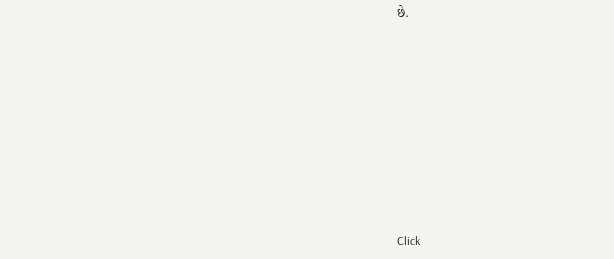છે.












Click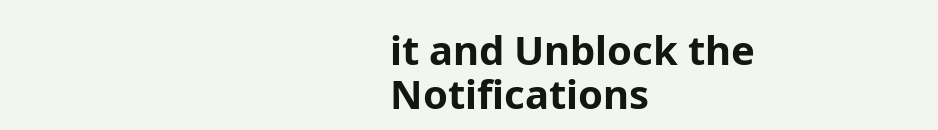it and Unblock the Notifications